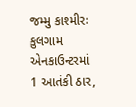જમ્મુ કાશ્મીરઃ કુલગામ એનકાઉન્ટરમાં 1 આતંકી ઠાર,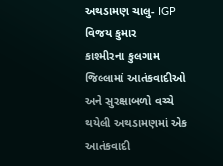અથડામણ ચાલુ- IGP વિજય કુમાર
કાશ્મીરના કુલગામ જિલ્લામાં આતંકવાદીઓ અને સુરક્ષાબળો વચ્ચે થયેલી અથડામણમાં એક આતંકવાદી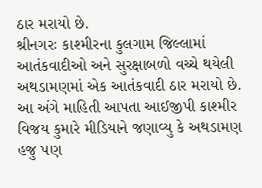ઠાર મરાયો છે.
શ્રીનગરઃ કાશ્મીરના કુલગામ જિલ્લામાં આતંકવાદીઓ અને સુરક્ષાબળો વચ્ચે થયેલી અથડામણમાં એક આતંકવાદી ઠાર મરાયો છે. આ અંગે માહિતી આપતા આઈજીપી કાશ્મીર વિજય કુમારે મીડિયાને જણાવ્યુ કે અથડામણ હજુ પણ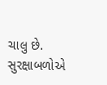ચાલુ છે. સુરક્ષાબળોએ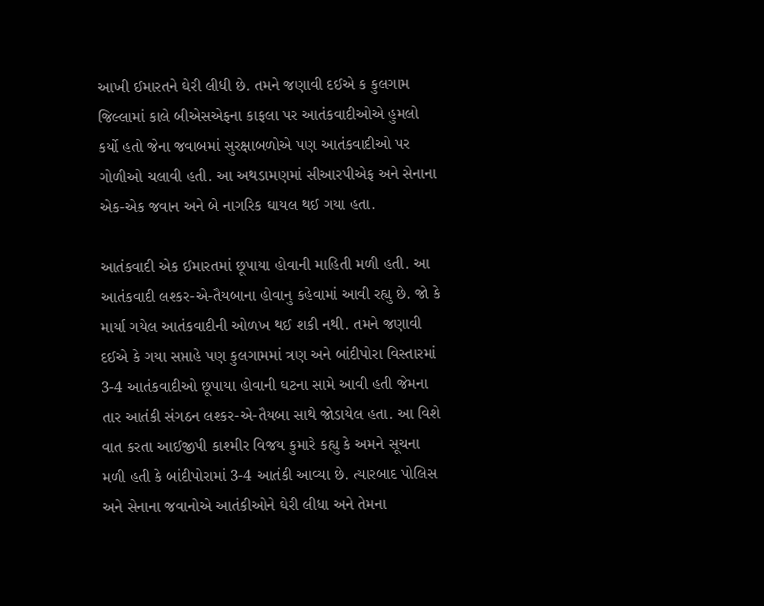આખી ઈમારતને ઘેરી લીધી છે. તમને જણાવી દઈએ ક કુલગામ જિલ્લામાં કાલે બીએસએફના કાફલા પર આતંકવાદીઓએ હુમલો કર્યો હતો જેના જવાબમાં સુરક્ષાબળોએ પણ આતંકવાદીઓ પર ગોળીઓ ચલાવી હતી. આ અથડામણમાં સીઆરપીએફ અને સેનાના એક-એક જવાન અને બે નાગરિક ઘાયલ થઈ ગયા હતા.

આતંકવાદી એક ઈમારતમાં છૂપાયા હોવાની માહિતી મળી હતી. આ આતંકવાદી લશ્કર-એ-તૈયબાના હોવાનુ કહેવામાં આવી રહ્યુ છે. જો કે માર્યા ગયેલ આતંકવાદીની ઓળખ થઈ શકી નથી. તમને જણાવી દઈએ કે ગયા સપ્તાહે પણ કુલગામમાં ત્રણ અને બાંદીપોરા વિસ્તારમાં 3-4 આતંકવાદીઓ છૂપાયા હોવાની ઘટના સામે આવી હતી જેમના તાર આતંકી સંગઠન લશ્કર-એ-તૈયબા સાથે જોડાયેલ હતા. આ વિશે વાત કરતા આઈજીપી કાશ્મીર વિજય કુમારે કહ્યુ કે અમને સૂચના મળી હતી કે બાંદીપોરામાં 3-4 આતંકી આવ્યા છે. ત્યારબાદ પોલિસ અને સેનાના જવાનોએ આતંકીઓને ઘેરી લીધા અને તેમના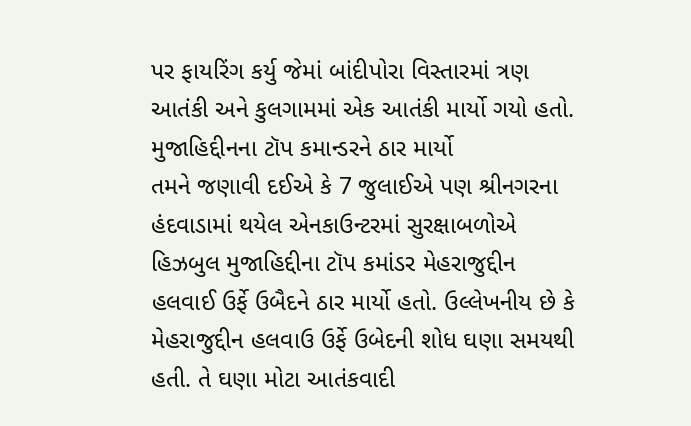પર ફાયરિંગ કર્યુ જેમાં બાંદીપોરા વિસ્તારમાં ત્રણ આતંકી અને કુલગામમાં એક આતંકી માર્યો ગયો હતો.
મુજાહિદ્દીનના ટૉપ કમાન્ડરને ઠાર માર્યો
તમને જણાવી દઈએ કે 7 જુલાઈએ પણ શ્રીનગરના હંદવાડામાં થયેલ એનકાઉન્ટરમાં સુરક્ષાબળોએ હિઝબુલ મુજાહિદ્દીના ટૉપ કમાંડર મેહરાજુદ્દીન હલવાઈ ઉર્ફે ઉબૈદને ઠાર માર્યો હતો. ઉલ્લેખનીય છે કે મેહરાજુદ્દીન હલવાઉ ઉર્ફે ઉબેદની શોધ ઘણા સમયથી હતી. તે ઘણા મોટા આતંકવાદી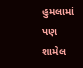હુમલામાં પણ શામેલ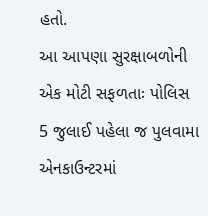હતો.
આ આપણા સુરક્ષાબળોની એક મોટી સફળતાઃ પોલિસ
5 જુલાઈ પહેલા જ પુલવામા એનકાઉન્ટરમાં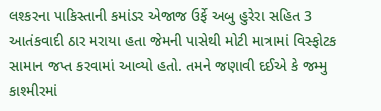લશ્કરના પાકિસ્તાની કમાંડર એજાજ ઉર્ફે અબુ હુરેરા સહિત 3 આતંકવાદી ઠાર મરાયા હતા જેમની પાસેથી મોટી માત્રામાં વિસ્ફોટક સામાન જપ્ત કરવામાં આવ્યો હતો. તમને જણાવી દઈએ કે જમ્મુ કાશ્મીરમાં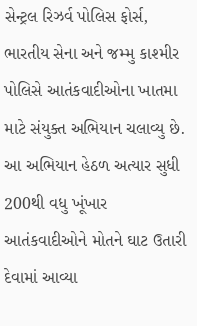સેન્ટ્રલ રિઝર્વ પોલિસ ફોર્સ, ભારતીય સેના અને જમ્મુ કાશ્મીર પોલિસે આતંકવાદીઓના ખાતમા માટે સંયુક્ત અભિયાન ચલાવ્યુ છે. આ અભિયાન હેઠળ અત્યાર સુધી 200થી વધુ ખૂંખાર આતંકવાદીઓને મોતને ઘાટ ઉતારી દેવામાં આવ્યા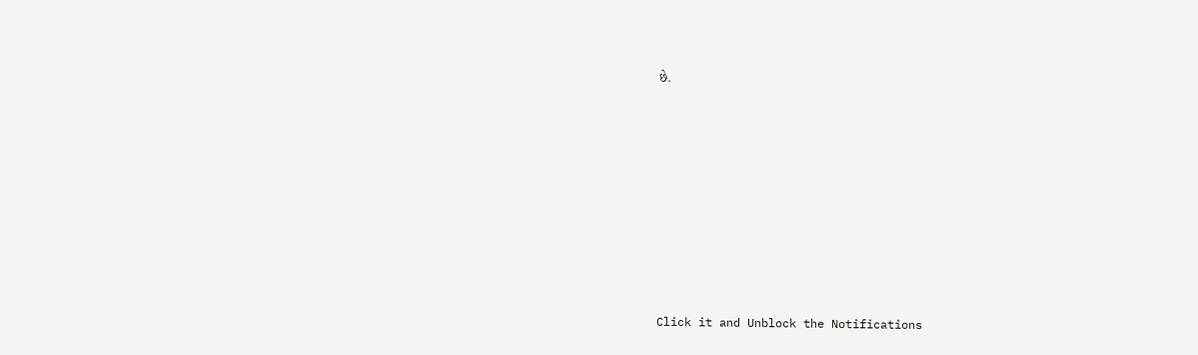છે.












Click it and Unblock the Notifications